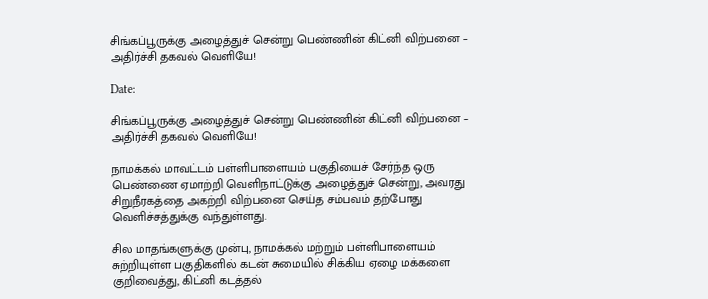சிங்கப்பூருக்கு அழைத்துச் சென்று பெண்ணின் கிட்னி விற்பனை – அதிர்ச்சி தகவல் வெளியே!

Date:

சிங்கப்பூருக்கு அழைத்துச் சென்று பெண்ணின் கிட்னி விற்பனை – அதிர்ச்சி தகவல் வெளியே!

நாமக்கல் மாவட்டம் பள்ளிபாளையம் பகுதியைச் சேர்ந்த ஒரு பெண்ணை ஏமாற்றி வெளிநாட்டுக்கு அழைத்துச் சென்று, அவரது சிறுநீரகத்தை அகற்றி விற்பனை செய்த சம்பவம் தற்போது வெளிச்சத்துக்கு வந்துள்ளது.

சில மாதங்களுக்கு முன்பு, நாமக்கல் மற்றும் பள்ளிபாளையம் சுற்றியுள்ள பகுதிகளில் கடன் சுமையில் சிக்கிய ஏழை மக்களை குறிவைத்து, கிட்னி கடத்தல்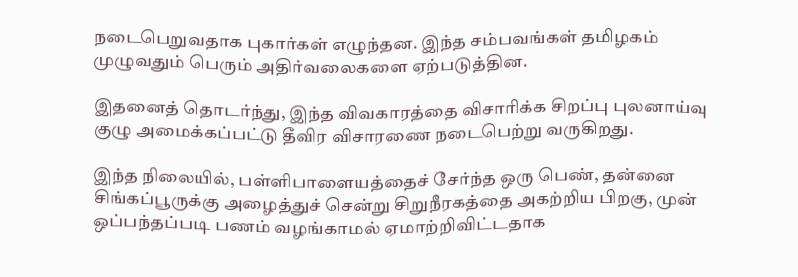நடைபெறுவதாக புகார்கள் எழுந்தன. இந்த சம்பவங்கள் தமிழகம் முழுவதும் பெரும் அதிர்வலைகளை ஏற்படுத்தின.

இதனைத் தொடர்ந்து, இந்த விவகாரத்தை விசாரிக்க சிறப்பு புலனாய்வு குழு அமைக்கப்பட்டு தீவிர விசாரணை நடைபெற்று வருகிறது.

இந்த நிலையில், பள்ளிபாளையத்தைச் சேர்ந்த ஒரு பெண், தன்னை சிங்கப்பூருக்கு அழைத்துச் சென்று சிறுநீரகத்தை அகற்றிய பிறகு, முன் ஒப்பந்தப்படி பணம் வழங்காமல் ஏமாற்றிவிட்டதாக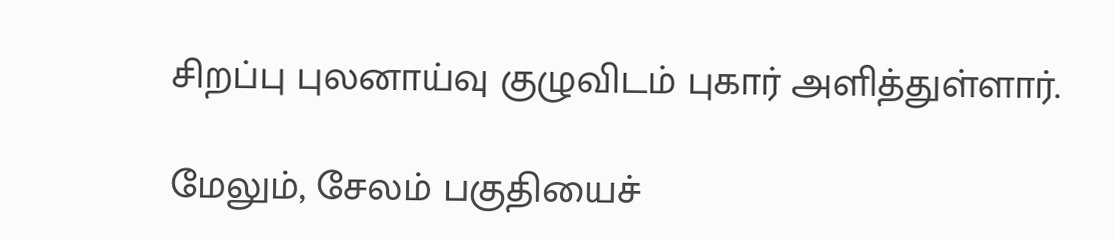சிறப்பு புலனாய்வு குழுவிடம் புகார் அளித்துள்ளார்.

மேலும், சேலம் பகுதியைச்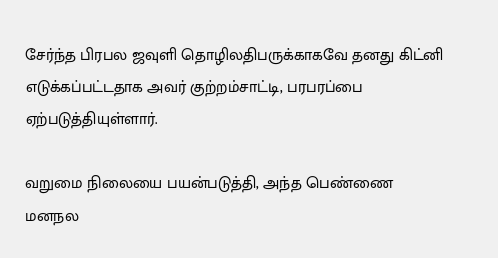சேர்ந்த பிரபல ஜவுளி தொழிலதிபருக்காகவே தனது கிட்னி எடுக்கப்பட்டதாக அவர் குற்றம்சாட்டி, பரபரப்பை ஏற்படுத்தியுள்ளார்.

வறுமை நிலையை பயன்படுத்தி, அந்த பெண்ணை மனநல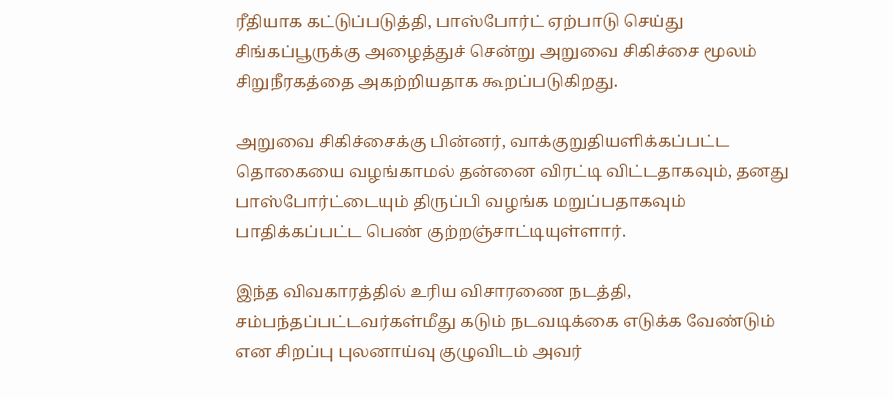ரீதியாக கட்டுப்படுத்தி, பாஸ்போர்ட் ஏற்பாடு செய்து சிங்கப்பூருக்கு அழைத்துச் சென்று அறுவை சிகிச்சை மூலம் சிறுநீரகத்தை அகற்றியதாக கூறப்படுகிறது.

அறுவை சிகிச்சைக்கு பின்னர், வாக்குறுதியளிக்கப்பட்ட தொகையை வழங்காமல் தன்னை விரட்டி விட்டதாகவும், தனது பாஸ்போர்ட்டையும் திருப்பி வழங்க மறுப்பதாகவும் பாதிக்கப்பட்ட பெண் குற்றஞ்சாட்டியுள்ளார்.

இந்த விவகாரத்தில் உரிய விசாரணை நடத்தி, சம்பந்தப்பட்டவர்கள்மீது கடும் நடவடிக்கை எடுக்க வேண்டும் என சிறப்பு புலனாய்வு குழுவிடம் அவர்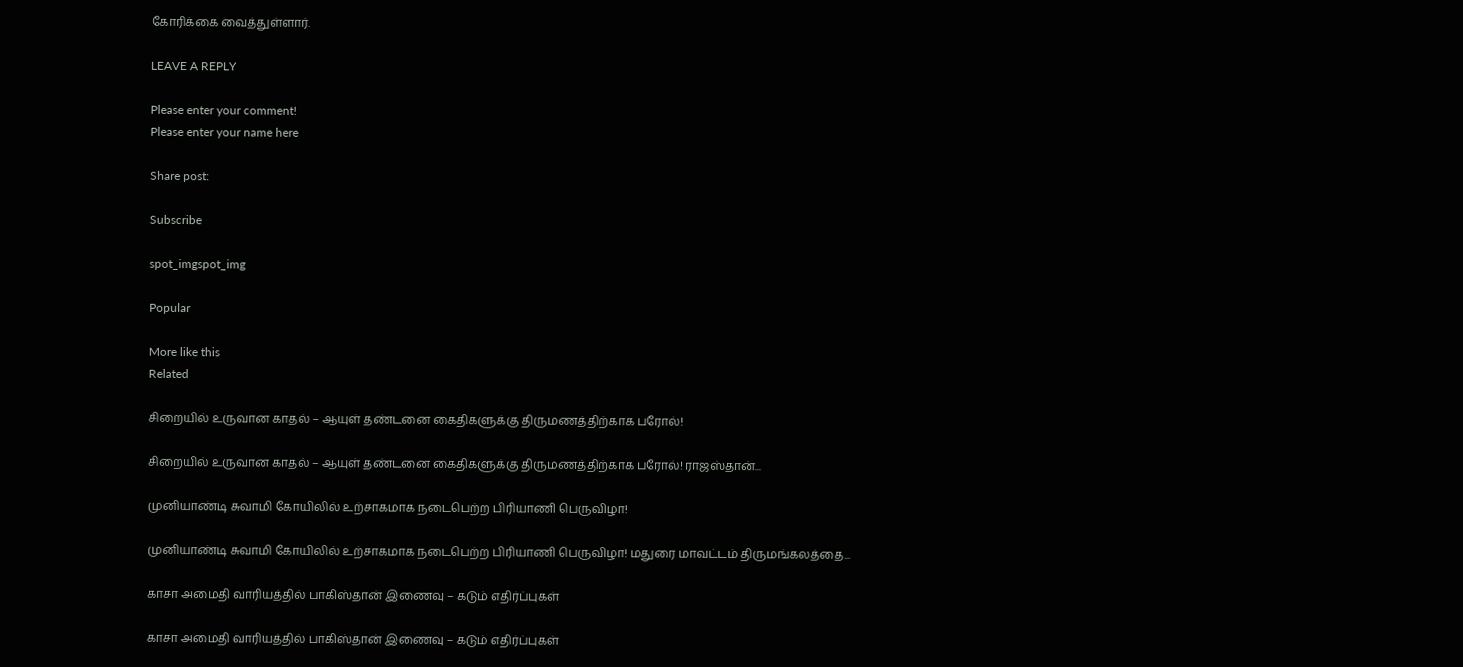கோரிக்கை வைத்துள்ளார்.

LEAVE A REPLY

Please enter your comment!
Please enter your name here

Share post:

Subscribe

spot_imgspot_img

Popular

More like this
Related

சிறையில் உருவான காதல் – ஆயுள் தண்டனை கைதிகளுக்கு திருமணத்திற்காக பரோல்!

சிறையில் உருவான காதல் – ஆயுள் தண்டனை கைதிகளுக்கு திருமணத்திற்காக பரோல்! ராஜஸ்தான்...

முனியாண்டி சுவாமி கோயிலில் உற்சாகமாக நடைபெற்ற பிரியாணி பெருவிழா!

முனியாண்டி சுவாமி கோயிலில் உற்சாகமாக நடைபெற்ற பிரியாணி பெருவிழா! மதுரை மாவட்டம் திருமங்கலத்தை...

காசா அமைதி வாரியத்தில் பாகிஸ்தான் இணைவு – கடும் எதிர்ப்புகள்

காசா அமைதி வாரியத்தில் பாகிஸ்தான் இணைவு – கடும் எதிர்ப்புகள்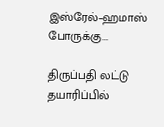இஸ்ரேல்–ஹமாஸ் போருக்கு...

திருப்பதி லட்டு தயாரிப்பில்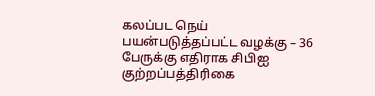கலப்பட நெய் பயன்படுத்தப்பட்ட வழக்கு – 36 பேருக்கு எதிராக சிபிஐ குற்றப்பத்திரிகை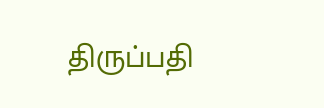திருப்பதி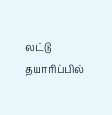லட்டு தயாரிப்பில்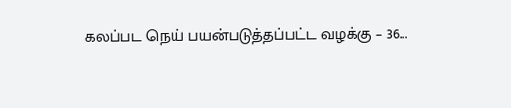கலப்பட நெய் பயன்படுத்தப்பட்ட வழக்கு – 36...